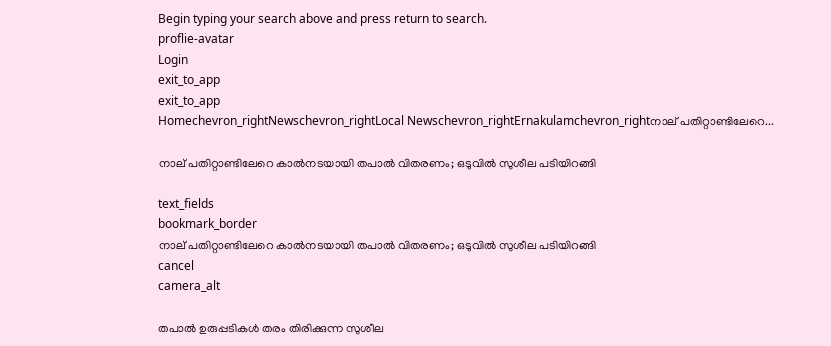Begin typing your search above and press return to search.
proflie-avatar
Login
exit_to_app
exit_to_app
Homechevron_rightNewschevron_rightLocal Newschevron_rightErnakulamchevron_rightനാല് പതിറ്റാണ്ടിലേറെ...

നാല് പതിറ്റാണ്ടിലേറെ കാൽനടയായി തപാൽ വിതരണം; ഒടുവിൽ സുശീല പടിയിറങ്ങി

text_fields
bookmark_border
നാല് പതിറ്റാണ്ടിലേറെ കാൽനടയായി തപാൽ വിതരണം; ഒടുവിൽ സുശീല പടിയിറങ്ങി
cancel
camera_alt

തപാൽ ഉരുപ്പടികൾ തരം തിരിക്കുന്ന സുശീല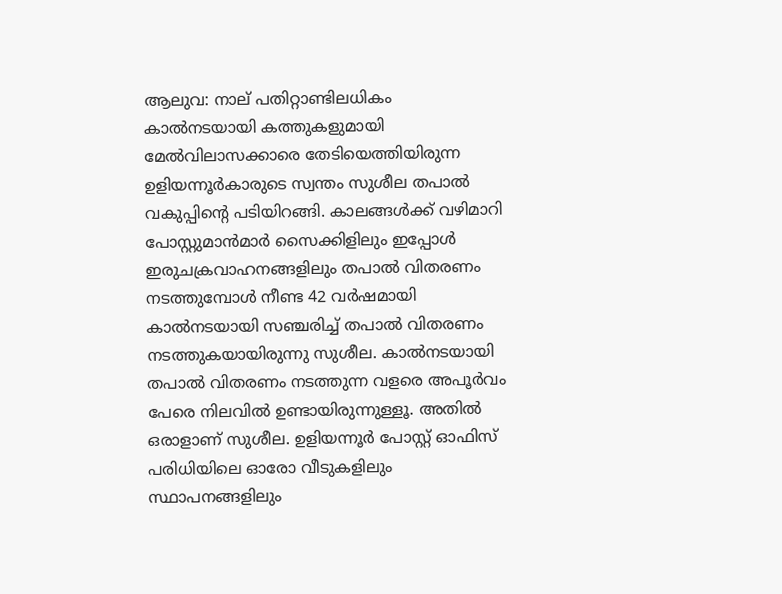ആലുവ: നാല് പതിറ്റാണ്ടിലധികം കാൽനടയായി കത്തുകളുമായി മേൽവിലാസക്കാരെ തേടിയെത്തിയിരുന്ന ഉളിയന്നൂർകാരുടെ സ്വന്തം സുശീല തപാൽ വകുപ്പിന്‍റെ പടിയിറങ്ങി. കാലങ്ങൾക്ക് വഴിമാറി പോസ്റ്റുമാൻമാർ സൈക്കിളിലും ഇപ്പോൾ ഇരുചക്രവാഹനങ്ങളിലും തപാൽ വിതരണം നടത്തുമ്പോൾ നീണ്ട 42 വർഷമായി കാൽനടയായി സഞ്ചരിച്ച് തപാൽ വിതരണം നടത്തുകയായിരുന്നു സുശീല. കാൽനടയായി തപാൽ വിതരണം നടത്തുന്ന വളരെ അപൂർവം പേരെ നിലവിൽ ഉണ്ടായിരുന്നുള്ളൂ. അതിൽ ഒരാളാണ് സുശീല. ഉളിയന്നൂർ പോസ്റ്റ് ഓഫിസ് പരിധിയിലെ ഓരോ വീടുകളിലും സ്ഥാപനങ്ങളിലും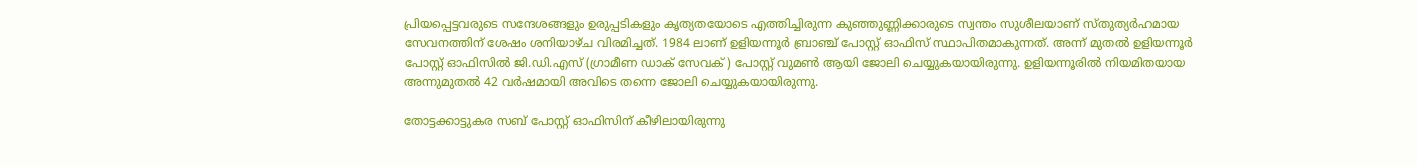പ്രിയപ്പെട്ടവരുടെ സന്ദേശങ്ങളും ഉരുപ്പടികളും കൃത്യതയോടെ എത്തിച്ചിരുന്ന കുഞ്ഞുണ്ണിക്കാരുടെ സ്വന്തം സുശീലയാണ് സ്തുത്യർഹമായ സേവനത്തിന് ശേഷം ശനിയാഴ്ച വിരമിച്ചത്. 1984 ലാണ് ഉളിയന്നൂർ ബ്രാഞ്ച് പോസ്റ്റ് ഓഫിസ് സ്ഥാപിതമാകുന്നത്. അന്ന് മുതൽ ഉളിയന്നൂർ പോസ്റ്റ് ഓഫിസിൽ ജി.ഡി.എസ് (ഗ്രാമീണ ഡാക് സേവക് ) പോസ്റ്റ് വുമൺ ആയി ജോലി ചെയ്യുകയായിരുന്നു. ഉളിയന്നൂരിൽ നിയമിതയായ അന്നുമുതൽ 42 വർഷമായി അവിടെ തന്നെ ജോലി ചെയ്യുകയായിരുന്നു.

തോട്ടക്കാട്ടുകര സബ് പോസ്റ്റ് ഓഫിസിന് കീഴിലായിരുന്നു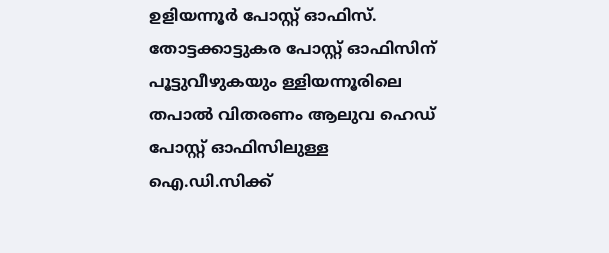ഉളിയന്നൂർ പോസ്റ്റ് ഓഫിസ്. തോട്ടക്കാട്ടുകര പോസ്റ്റ് ഓഫിസിന് പൂട്ടുവീഴുകയും ള്ളിയന്നൂരിലെ തപാൽ വിതരണം ആലുവ ഹെഡ് പോസ്റ്റ് ഓഫിസിലുള്ള ഐ.ഡി.സിക്ക്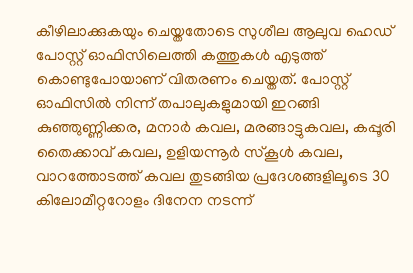കീഴിലാക്കുകയും ചെയ്തതോടെ സുശീല ആലുവ ഹെഡ് പോസ്റ്റ് ഓഫിസിലെത്തി കത്തുകൾ എടുത്ത് കൊണ്ടുപോയാണ് വിതരണം ചെയ്തത്. പോസ്റ്റ് ഓഫിസിൽ നിന്ന് തപാലുകളുമായി ഇറങ്ങി കുഞ്ഞുണ്ണിക്കര, മനാർ കവല, മരങ്ങാട്ടുകവല, കപ്പൂരി തൈക്കാവ് കവല, ഉളിയന്നൂർ സ്കൂൾ കവല, വാറത്തോടത്ത് കവല തുടങ്ങിയ പ്രദേശങ്ങളിലൂടെ 30 കിലോമീറ്ററോളം ദിനേന നടന്ന്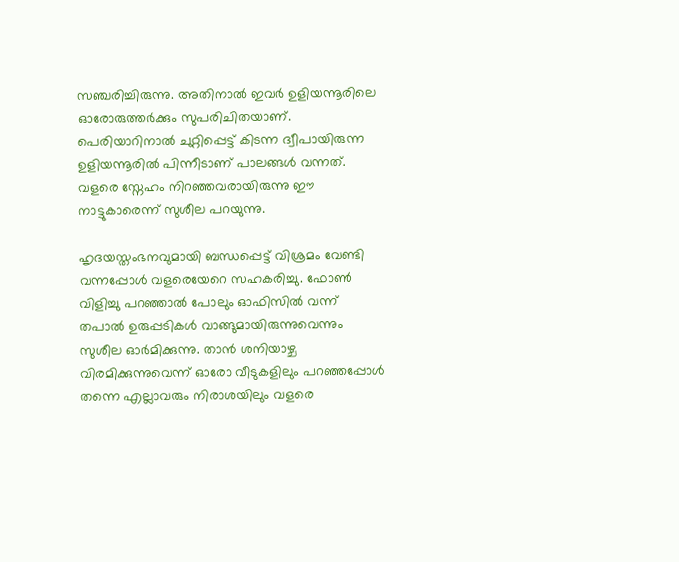സഞ്ചരിച്ചിരുന്നു. അതിനാൽ ഇവർ ഉളിയന്നൂരിലെ ഓരോരുത്തർക്കും സുപരിചിതയാണ്. പെരിയാറിനാൽ ചുറ്റിപ്പെട്ട് കിടന്ന ദ്വീപായിരുന്ന ഉളിയന്നൂരിൽ പിന്നീടാണ് പാലങ്ങൾ വന്നത്. വളരെ സ്നേഹം നിറഞ്ഞവരായിരുന്നു ഈ നാട്ടുകാരെന്ന് സുശീല പറയുന്നു.

ഹൃദയസ്തംഭനവുമായി ബന്ധപ്പെട്ട് വിശ്രമം വേണ്ടി വന്നപ്പോൾ വളരെയേറെ സഹകരിച്ചു. ഫോൺ വിളിച്ചു പറഞ്ഞാൽ പോലും ഓഫിസിൽ വന്ന് തപാൽ ഉരുപ്പടികൾ വാങ്ങുമായിരുന്നുവെന്നും സുശീല ഓർമിക്കുന്നു. താൻ ശനിയാഴ്ച വിരമിക്കുന്നുവെന്ന് ഓരോ വീടുകളിലും പറഞ്ഞപ്പോൾ തന്നെ എല്ലാവരും നിരാശയിലും വളരെ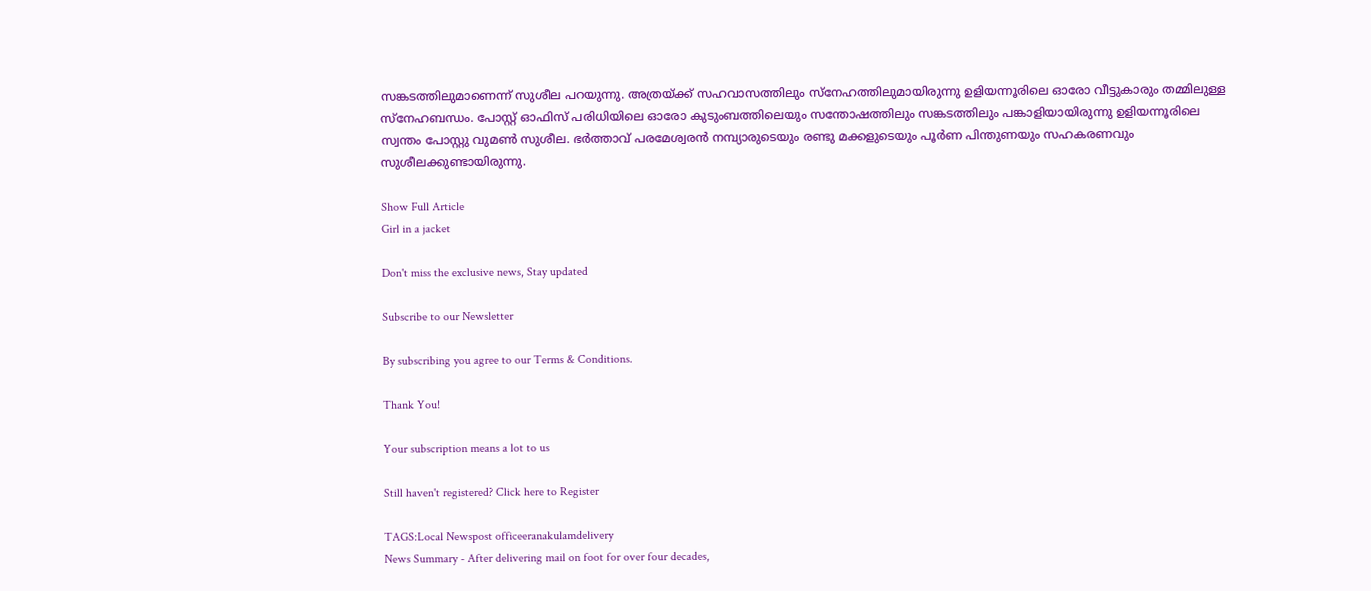സങ്കടത്തിലുമാണെന്ന് സുശീല പറയുന്നു. അത്രയ്ക്ക് സഹവാസത്തിലും സ്നേഹത്തിലുമായിരുന്നു ഉളിയന്നൂരിലെ ഓരോ വീട്ടുകാരും തമ്മിലുള്ള സ്നേഹബന്ധം. പോസ്റ്റ് ഓഫിസ് പരിധിയിലെ ഓരോ കുടുംബത്തിലെയും സന്തോഷത്തിലും സങ്കടത്തിലും പങ്കാളിയായിരുന്നു ഉളിയന്നൂരിലെ സ്വന്തം പോസ്റ്റു വുമൺ സുശീല. ഭർത്താവ് പരമേശ്വരൻ നമ്പ്യാരുടെയും രണ്ടു മക്കളുടെയും പൂർണ പിന്തുണയും സഹകരണവും സുശീലക്കുണ്ടായിരുന്നു.

Show Full Article
Girl in a jacket

Don't miss the exclusive news, Stay updated

Subscribe to our Newsletter

By subscribing you agree to our Terms & Conditions.

Thank You!

Your subscription means a lot to us

Still haven't registered? Click here to Register

TAGS:Local Newspost officeeranakulamdelivery
News Summary - After delivering mail on foot for over four decades,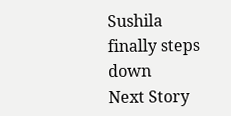Sushila finally steps down
Next Story